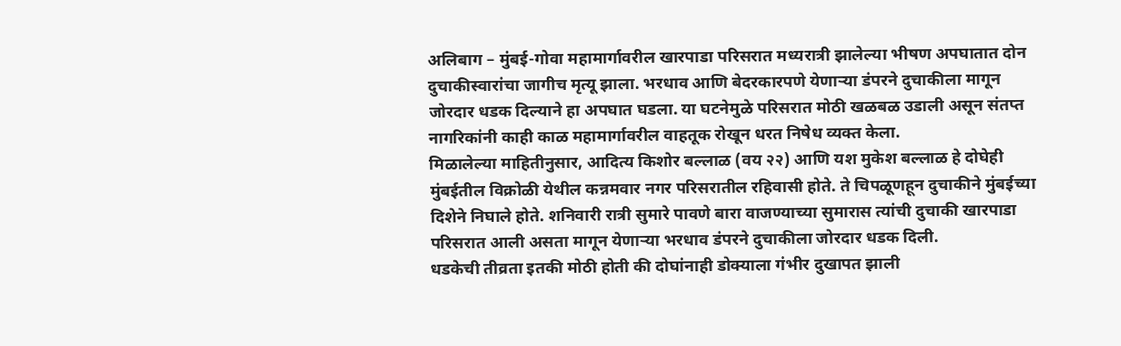अलिबाग – मुंबई-गोवा महामार्गावरील खारपाडा परिसरात मध्यरात्री झालेल्या भीषण अपघातात दोन दुचाकीस्वारांचा जागीच मृत्यू झाला. भरधाव आणि बेदरकारपणे येणाऱ्या डंपरने दुचाकीला मागून जोरदार धडक दिल्याने हा अपघात घडला. या घटनेमुळे परिसरात मोठी खळबळ उडाली असून संतप्त नागरिकांनी काही काळ महामार्गावरील वाहतूक रोखून धरत निषेध व्यक्त केला.
मिळालेल्या माहितीनुसार, आदित्य किशोर बल्लाळ (वय २२) आणि यश मुकेश बल्लाळ हे दोघेही मुंबईतील विक्रोळी येथील कन्नमवार नगर परिसरातील रहिवासी होते. ते चिपळूणहून दुचाकीने मुंबईच्या दिशेने निघाले होते. शनिवारी रात्री सुमारे पावणे बारा वाजण्याच्या सुमारास त्यांची दुचाकी खारपाडा परिसरात आली असता मागून येणाऱ्या भरधाव डंपरने दुचाकीला जोरदार धडक दिली.
धडकेची तीव्रता इतकी मोठी होती की दोघांनाही डोक्याला गंभीर दुखापत झाली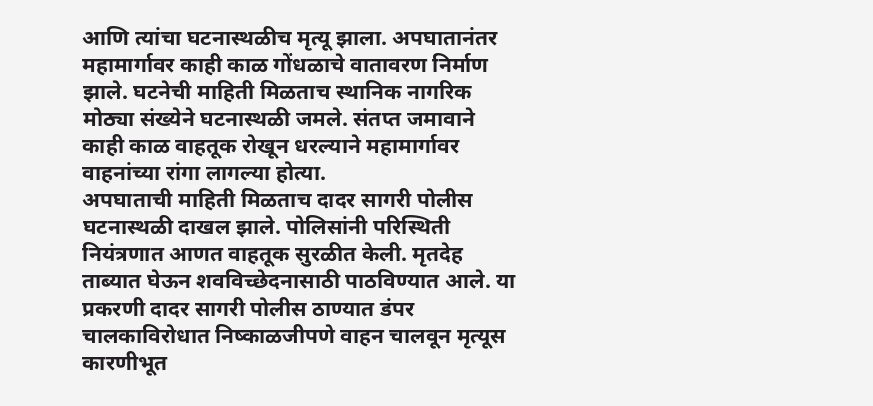आणि त्यांचा घटनास्थळीच मृत्यू झाला. अपघातानंतर महामार्गावर काही काळ गोंधळाचे वातावरण निर्माण झाले. घटनेची माहिती मिळताच स्थानिक नागरिक मोठ्या संख्येने घटनास्थळी जमले. संतप्त जमावाने काही काळ वाहतूक रोखून धरल्याने महामार्गावर वाहनांच्या रांगा लागल्या होत्या.
अपघाताची माहिती मिळताच दादर सागरी पोलीस घटनास्थळी दाखल झाले. पोलिसांनी परिस्थिती नियंत्रणात आणत वाहतूक सुरळीत केली. मृतदेह ताब्यात घेऊन शवविच्छेदनासाठी पाठविण्यात आले. या प्रकरणी दादर सागरी पोलीस ठाण्यात डंपर चालकाविरोधात निष्काळजीपणे वाहन चालवून मृत्यूस कारणीभूत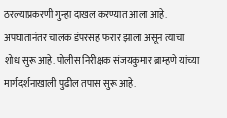ठरल्याप्रकरणी गुन्हा दाखल करण्यात आला आहे. अपघातानंतर चालक डंपरसह फरार झाला असून त्याचा शोध सुरू आहे. पोलीस निरीक्षक संजयकुमार ब्राम्हणे यांच्या मार्गदर्शनाखाली पुढील तपास सुरू आहे.